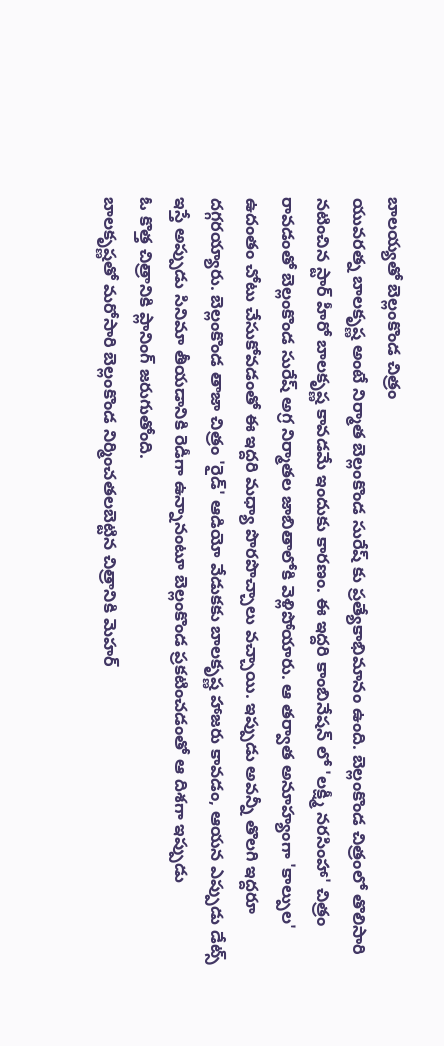బాలయ్యతో బెల్లంకొండ చిత్రం
యువరత్న బాలకృష్ణ అంటే నిర్మాత బెల్లంకొండ సురేష్ కు ప్రత్యేకాభిమానం ఉంది. బెల్లంకొండ చిత్రంలో తొలిసారి నటించిన స్టార్ హీరో బాలకృష్ణ కావడమే ఇందుకు కారణం. ఈ ఇద్దరి కాంబినేషన్ లో 'లక్ష్మీ నరసింహా' చిత్రం రావడంతో బెల్లంకొండ సురేష్ అగ్ర నిర్మాతల జాబితాలోకి వెళ్లిపోయారు. ఆ తర్వాత అనూహ్యంగా 'కాల్పుల' ఉదంతం చోటు చేసుకోవడంతో ఈ ఇద్దరి మధ్యా పొరపొచ్చాలు వచ్చాయి. ఇప్పుడు అవన్నీ తొలగి ఇద్దరూ దగ్గరయ్యారు. బెల్లంకొండ తాజా చిత్రం 'రైడ్' ఆడియో వేడుకకు బాలకృష్ణ హాజరు కావడం, ఆయన ఎప్పుడు డేట్స్ ఇస్తే అప్పుడు సినిమా తీయడానికి రెడీగా ఉన్నానంటూ బెల్లంకొండ ప్రకటించడంతో ఆ దిశగా ఇప్పుడు
ఓ కొత్త చిత్రానికి ప్లానింగ్ జరుగుతోంది.
బాలకృష్ణతో మరోసారి బెల్లంకొండ నిర్మించతలబెట్టిన చిత్రానికి మెహర్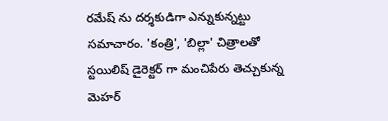రమేష్ ను దర్శకుడిగా ఎన్నుకున్నట్టు సమాచారం. 'కంత్రి', 'బిల్లా' చిత్రాలతో స్టయిలిష్ డైరెక్టర్ గా మంచిపేరు తెచ్చుకున్న మెహర్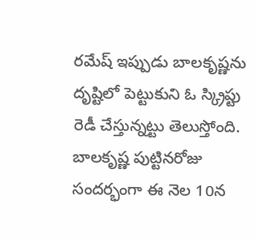రమేష్ ఇప్పుడు బాలకృష్ణను దృష్టిలో పెట్టుకుని ఓ స్క్రిప్టు రెడీ చేస్తున్నట్టు తెలుస్తోంది. బాలకృష్ణ పుట్టినరోజు సందర్భంగా ఈ నెల 10న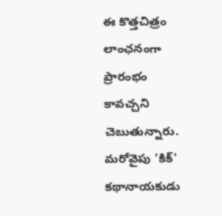ఈ కొత్తచిత్రం లాంఛనంగా ప్రారంభం కావచ్చని చెబుతున్నారు. మరోవైపు 'కిక్' కథానాయకుడు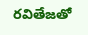రవితేజతో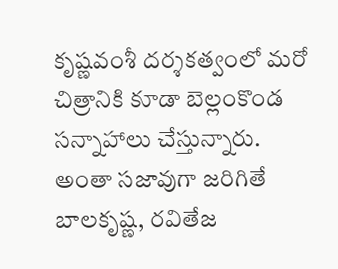కృష్ణవంశీ దర్శకత్వంలో మరో చిత్రానికి కూడా బెల్లంకొండ సన్నాహాలు చేస్తున్నారు. అంతా సజావుగా జరిగితే బాలకృష్ణ, రవితేజ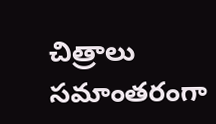చిత్రాలు సమాంతరంగా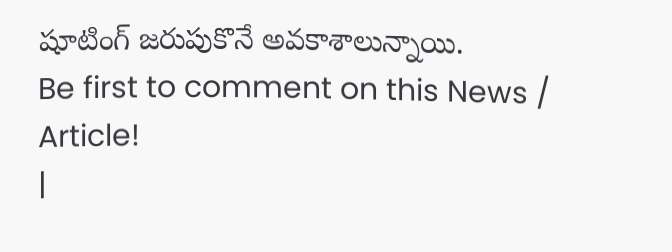షూటింగ్ జరుపుకొనే అవకాశాలున్నాయి.
Be first to comment on this News / Article!
|